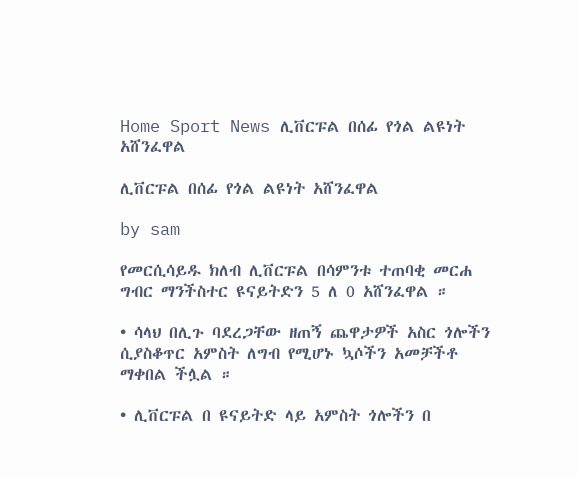Home Sport News ሊቨርፑል በሰፊ የጎል ልዩነት አሸንፈዋል

ሊቨርፑል በሰፊ የጎል ልዩነት አሸንፈዋል

by sam

የመርሲሳይዱ ክለብ ሊቨርፑል በሳምንቱ ተጠባቂ መርሐ ግብር ማንችስተር ዩናይትድን 5 ለ 0 አሸንፈዋል ።

• ሳላህ በሊጉ ባደረጋቸው ዘጠኝ ጨዋታዎች አስር ጎሎችን ሲያስቆጥር አምስት ለግብ የሚሆኑ ኳሶችን አመቻችቶ ማቀበል ችሏል ።

• ሊቨርፑል በ ዩናይትድ ላይ አምስት ጎሎችን በ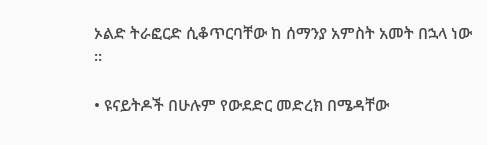ኦልድ ትራፎርድ ሲቆጥርባቸው ከ ሰማንያ አምስት አመት በኋላ ነው ።

• ዩናይትዶች በሁሉም የውደድር መድረክ በሜዳቸው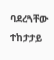ባደረጓቸው ተከታታይ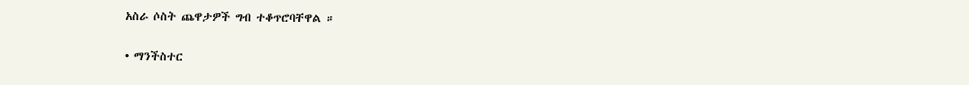አስራ ሶስት ጨዋታዎች ግብ ተቆጥሮባቸዋል ።

• ማንችስተር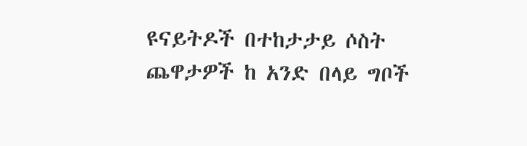ዩናይትዶች በተከታታይ ሶስት ጨዋታዎች ከ አንድ በላይ ግቦች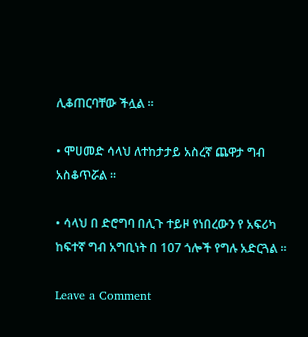ሊቆጠርባቸው ችሏል ።

• ሞሀመድ ሳላህ ለተከታታይ አስረኛ ጨዋታ ግብ አስቆጥሯል ።

• ሳላህ በ ድሮግባ በሊጉ ተይዞ የነበረውን የ አፍሪካ ከፍተኛ ግብ አግቢነት በ 107 ጎሎች የግሉ አድርጓል ።

Leave a Comment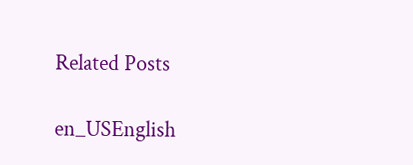Related Posts

en_USEnglish